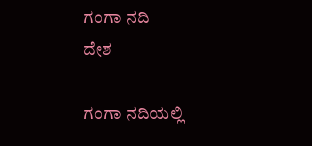ಗಂಗಾ ನದಿ
ದೇಶ

ಗಂಗಾ ನದಿಯಲ್ಲಿ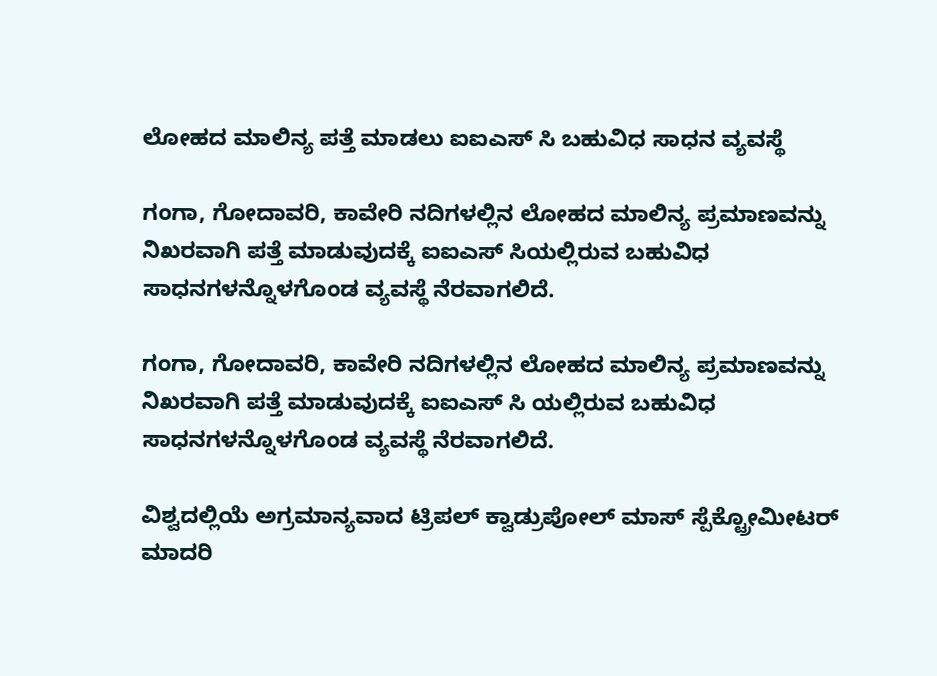ಲೋಹದ ಮಾಲಿನ್ಯ ಪತ್ತೆ ಮಾಡಲು ಐಐಎಸ್ ಸಿ ಬಹುವಿಧ ಸಾಧನ ವ್ಯವಸ್ಥೆ

ಗಂಗಾ, ಗೋದಾವರಿ, ಕಾವೇರಿ ನದಿಗಳಲ್ಲಿನ ಲೋಹದ ಮಾಲಿನ್ಯ ಪ್ರಮಾಣವನ್ನು ನಿಖರವಾಗಿ ಪತ್ತೆ ಮಾಡುವುದಕ್ಕೆ ಐಐಎಸ್ ಸಿಯಲ್ಲಿರುವ ಬಹುವಿಧ ಸಾಧನಗಳನ್ನೊಳಗೊಂಡ ವ್ಯವಸ್ಥೆ ನೆರವಾಗಲಿದೆ.

ಗಂಗಾ, ಗೋದಾವರಿ, ಕಾವೇರಿ ನದಿಗಳಲ್ಲಿನ ಲೋಹದ ಮಾಲಿನ್ಯ ಪ್ರಮಾಣವನ್ನು ನಿಖರವಾಗಿ ಪತ್ತೆ ಮಾಡುವುದಕ್ಕೆ ಐಐಎಸ್ ಸಿ ಯಲ್ಲಿರುವ ಬಹುವಿಧ ಸಾಧನಗಳನ್ನೊಳಗೊಂಡ ವ್ಯವಸ್ಥೆ ನೆರವಾಗಲಿದೆ.

ವಿಶ್ವದಲ್ಲಿಯೆ ಅಗ್ರಮಾನ್ಯವಾದ ಟ್ರಿಪಲ್ ಕ್ವಾಡ್ರುಪೋಲ್ ಮಾಸ್ ಸ್ಪೆಕ್ಟ್ರೋಮೀಟರ್ ಮಾದರಿ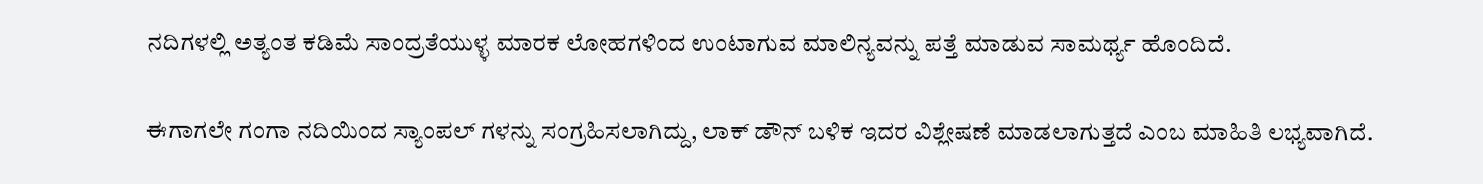ನದಿಗಳಲ್ಲಿ ಅತ್ಯಂತ ಕಡಿಮೆ ಸಾಂದ್ರತೆಯುಳ್ಳ ಮಾರಕ ಲೋಹಗಳಿಂದ ಉಂಟಾಗುವ ಮಾಲಿನ್ಯವನ್ನು ಪತ್ತೆ ಮಾಡುವ ಸಾಮರ್ಥ್ಯ ಹೊಂದಿದೆ.

ಈಗಾಗಲೇ ಗಂಗಾ ನದಿಯಿಂದ ಸ್ಯಾಂಪಲ್ ಗಳನ್ನು ಸಂಗ್ರಹಿಸಲಾಗಿದ್ದು, ಲಾಕ್ ಡೌನ್ ಬಳಿಕ ಇದರ ವಿಶ್ಲೇಷಣೆ ಮಾಡಲಾಗುತ್ತದೆ ಎಂಬ ಮಾಹಿತಿ ಲಭ್ಯವಾಗಿದೆ.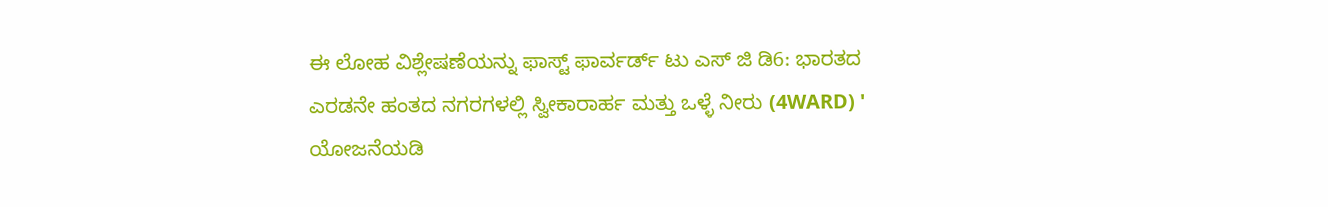ಈ ಲೋಹ ವಿಶ್ಲೇಷಣೆಯನ್ನು ಫಾಸ್ಟ್ ಫಾರ್ವರ್ಡ್ ಟು ಎಸ್ ಜಿ ಡಿ6: ಭಾರತದ ಎರಡನೇ ಹಂತದ ನಗರಗಳಲ್ಲಿ ಸ್ವೀಕಾರಾರ್ಹ ಮತ್ತು ಒಳ್ಳೆ ನೀರು (4WARD) ' ಯೋಜನೆಯಡಿ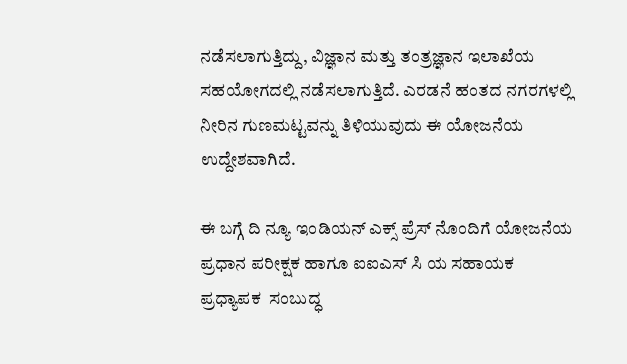ನಡೆಸಲಾಗುತ್ತಿದ್ದು, ವಿಜ್ಞಾನ ಮತ್ತು ತಂತ್ರಜ್ಞಾನ ಇಲಾಖೆಯ ಸಹಯೋಗದಲ್ಲಿ ನಡೆಸಲಾಗುತ್ತಿದೆ. ಎರಡನೆ ಹಂತದ ನಗರಗಳಲ್ಲಿ ನೀರಿನ ಗುಣಮಟ್ಟವನ್ನು ತಿಳಿಯುವುದು ಈ ಯೋಜನೆಯ ಉದ್ದೇಶವಾಗಿದೆ.

ಈ ಬಗ್ಗೆ ದಿ ನ್ಯೂ ಇಂಡಿಯನ್ ಎಕ್ಸ್ ಪ್ರೆಸ್ ನೊಂದಿಗೆ ಯೋಜನೆಯ ಪ್ರಧಾನ ಪರೀಕ್ಷಕ ಹಾಗೂ ಐಐಎಸ್ ಸಿ ಯ ಸಹಾಯಕ ಪ್ರಧ್ಯಾಪಕ  ಸಂಬುದ್ಧ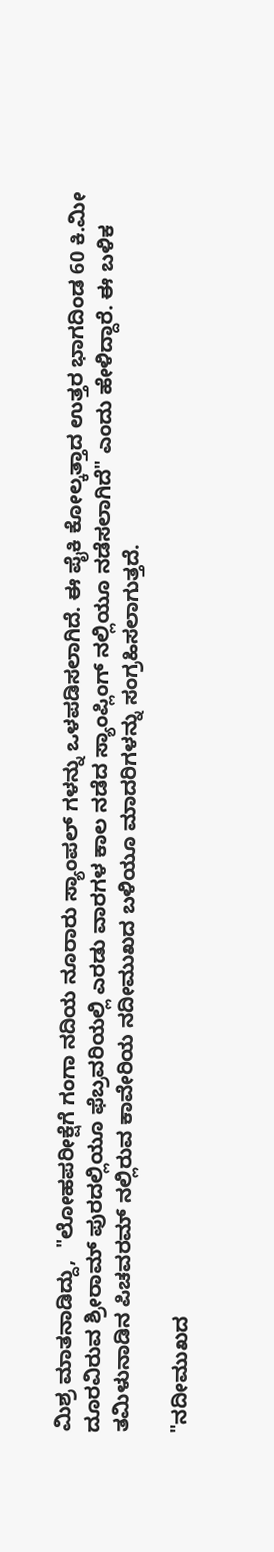ಮಿಶ್ರ ಮಾತನಾಡಿದ್ದು,  "ಲೋಹಪರೀಕ್ಷೆಗೆ ಗಂಗಾ ನದಿಯ ನೂರಾರು ಸ್ಯಾಂಪಲ್ ಗಳನ್ನು ಒಳಪಡಿಸಲಾಗಿದೆ. ಈ ಪೈಕಿ ಕೋಲ್ಕತ್ತಾದ ಉತ್ತರ ಭಾಗದಿಂಡ 60 ಕಿ.ಮೀ ದೂರವಿರುವ ಶ್ರೀರಾಮ್ ಪುರದಲ್ಲಿಯೂ ಫೆಬ್ರವರಿಯಲ್ಲಿ ಎರಡು ವಾರಗಳ ಕಾಲ ನಡೆದ ಸ್ಯಾಂಪ್ಲಿಂಗ್ ನಲ್ಲಿಯೂ ನಡೆಸಲಾಗಿದೆ" ಎಂದು ಹೇಳಿದ್ದಾರೆ. ಈ ಬಳಿಕ ತಮಿಳುನಾಡಿನ ಪಿಚವರಮ್ ನಲ್ಲಿರುವ ಕಾವೇರಿಯ ನದೀಮುಖದ ಬಳಿಯೂ ಮಾದರಿಗಳನ್ನು ಸಂಗ್ರಹಿಸಲಾಗುತ್ತದೆ.

"ನದೀಮುಖದ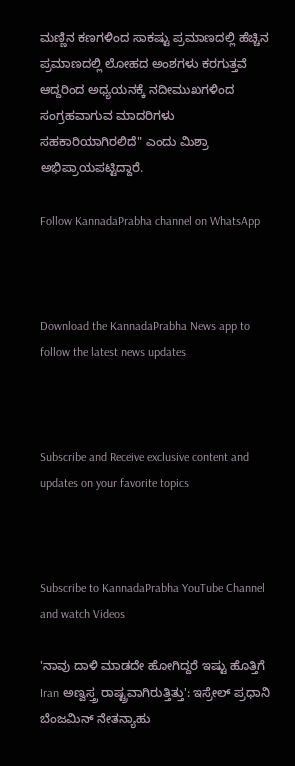ಮಣ್ಣಿನ ಕಣಗಳಿಂದ ಸಾಕಷ್ಟು ಪ್ರಮಾಣದಲ್ಲಿ ಹೆಚ್ಚಿನ ಪ್ರಮಾಣದಲ್ಲಿ ಲೋಹದ ಅಂಶಗಳು ಕರಗುತ್ತವೆ ಆದ್ದರಿಂದ ಅಧ್ಯಯನಕ್ಕೆ ನದೀಮುಖಗಳಿಂದ ಸಂಗ್ರಹವಾಗುವ ಮಾದರಿಗಳು ಸಹಕಾರಿಯಾಗಿರಲಿದೆ" ಎಂದು ಮಿಶ್ರಾ ಅಭಿಪ್ರಾಯಪಟ್ಟಿದ್ದಾರೆ.

Follow KannadaPrabha channel on WhatsApp



Download the KannadaPrabha News app to follow the latest news updates



Subscribe and Receive exclusive content and updates on your favorite topics



Subscribe to KannadaPrabha YouTube Channel and watch Videos

'ನಾವು ದಾಳಿ ಮಾಡದೇ ಹೋಗಿದ್ದರೆ ಇಷ್ಟು ಹೊತ್ತಿಗೆ Iran ಅಣ್ವಸ್ತ್ರ ರಾಷ್ಟ್ರವಾಗಿರುತ್ತಿತ್ತು': ಇಸ್ರೇಲ್ ಪ್ರಧಾನಿ ಬೆಂಜಮಿನ್ ನೇತನ್ಯಾಹು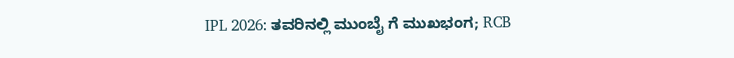IPL 2026: ತವರಿನಲ್ಲಿ ಮುಂಬೈ ಗೆ ಮುಖಭಂಗ; RCB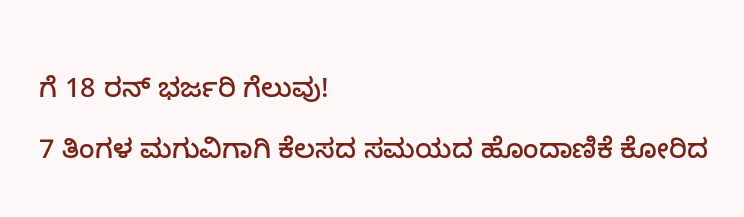ಗೆ 18 ರನ್ ಭರ್ಜರಿ ಗೆಲುವು!

7 ತಿಂಗಳ ಮಗುವಿಗಾಗಿ ಕೆಲಸದ ಸಮಯದ ಹೊಂದಾಣಿಕೆ ಕೋರಿದ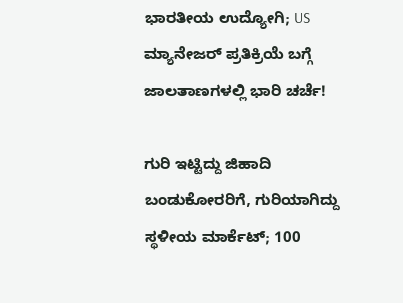ಭಾರತೀಯ ಉದ್ಯೋಗಿ; US ಮ್ಯಾನೇಜರ್ ಪ್ರತಿಕ್ರಿಯೆ ಬಗ್ಗೆ ಜಾಲತಾಣಗಳಲ್ಲಿ ಭಾರಿ ಚರ್ಚೆ!

ಗುರಿ ಇಟ್ಟಿದ್ದು ಜಿಹಾದಿ ಬಂಡುಕೋರರಿಗೆ, ಗುರಿಯಾಗಿದ್ದು ಸ್ಥಳೀಯ ಮಾರ್ಕೆಟ್; 100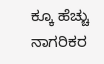ಕ್ಕೂ ಹೆಚ್ಚು ನಾಗರಿಕರ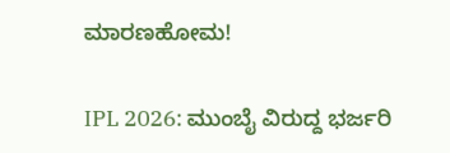ಮಾರಣಹೋಮ!

IPL 2026: ಮುಂಬೈ ವಿರುದ್ದ ಭರ್ಜರಿ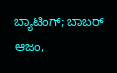ಬ್ಯಾಟಿಂಗ್; ಬಾಬರ್ ಆಜಂ,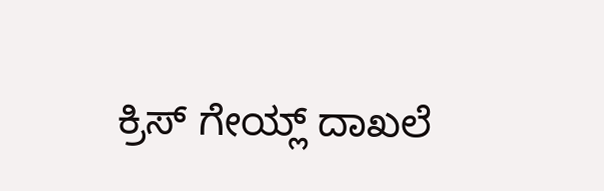ಕ್ರಿಸ್ ಗೇಯ್ಲ್ ದಾಖಲೆ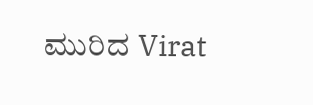ಮುರಿದ Virat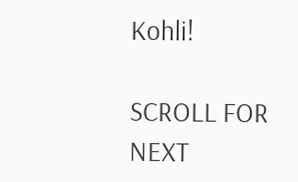Kohli!

SCROLL FOR NEXT